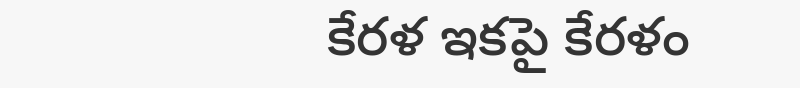కేరళ ఇకపై కేరళం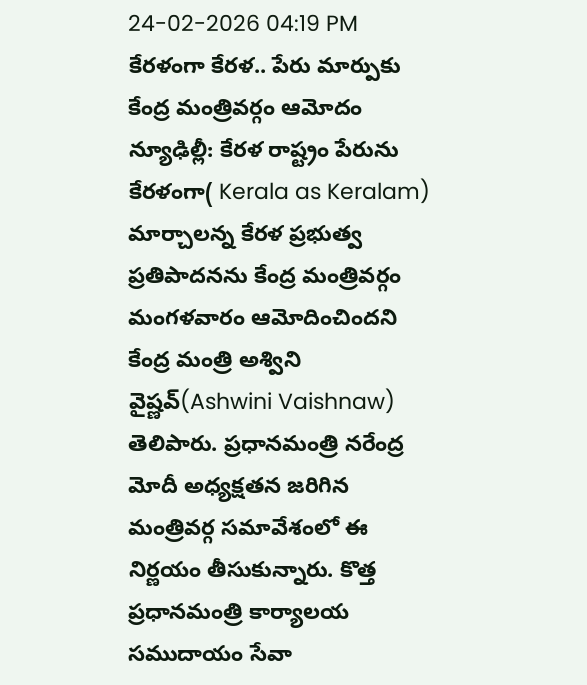24-02-2026 04:19 PM
కేరళంగా కేరళ.. పేరు మార్పుకు కేంద్ర మంత్రివర్గం ఆమోదం
న్యూఢిల్లీ: కేరళ రాష్ట్రం పేరును కేరళంగా( Kerala as Keralam) మార్చాలన్న కేరళ ప్రభుత్వ ప్రతిపాదనను కేంద్ర మంత్రివర్గం మంగళవారం ఆమోదించిందని కేంద్ర మంత్రి అశ్విని వైష్ణవ్(Ashwini Vaishnaw) తెలిపారు. ప్రధానమంత్రి నరేంద్ర మోదీ అధ్యక్షతన జరిగిన మంత్రివర్గ సమావేశంలో ఈ నిర్ణయం తీసుకున్నారు. కొత్త ప్రధానమంత్రి కార్యాలయ సముదాయం సేవా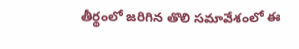తీర్థంలో జరిగిన తొలి సమావేశంలో ఈ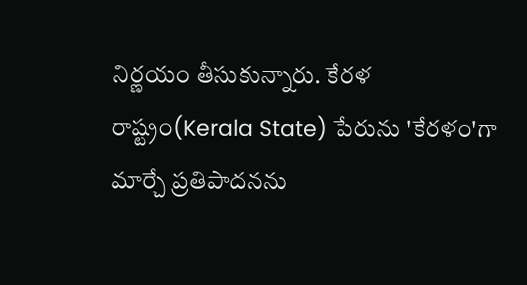నిర్ణయం తీసుకున్నారు. కేరళ రాష్ట్రం(Kerala State) పేరును 'కేరళం'గా మార్చే ప్రతిపాదనను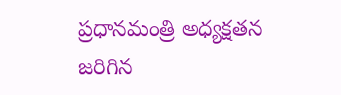ప్రధానమంత్రి అధ్యక్షతన జరిగిన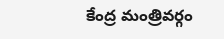కేంద్ర మంత్రివర్గం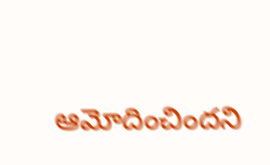ఆమోదించిందని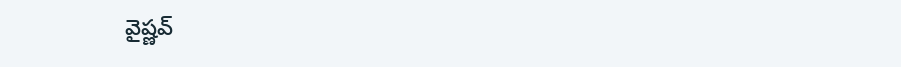వైష్ణవ్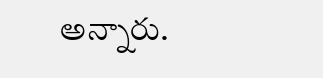అన్నారు.